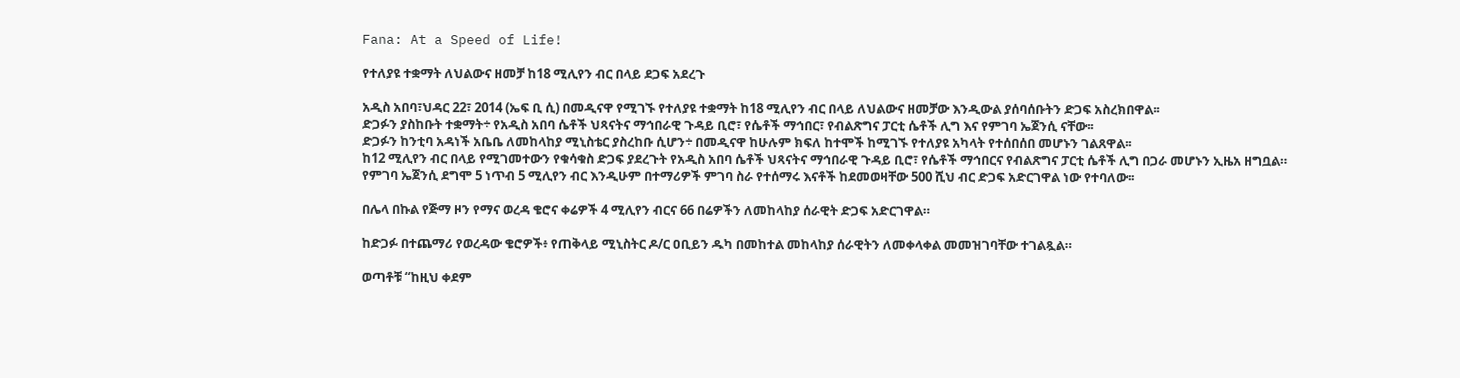Fana: At a Speed of Life!

የተለያዩ ተቋማት ለህልውና ዘመቻ ከ18 ሚሊየን ብር በላይ ደጋፍ አደረጉ

አዲስ አበባ፣ህዳር 22፣ 2014 (ኤፍ ቢ ሲ) በመዲናዋ የሚገኙ የተለያዩ ተቋማት ከ18 ሚሊየን ብር በላይ ለህልውና ዘመቻው እንዲውል ያሰባሰቡትን ድጋፍ አስረክበዋል፡፡
ድጋፉን ያስከቡት ተቋማት÷ የአዲስ አበባ ሴቶች ህጻናትና ማኅበራዊ ጉዳይ ቢሮ፣ የሴቶች ማኅበር፣ የብልጽግና ፓርቲ ሴቶች ሊግ እና የምገባ ኤጀንሲ ናቸው፡፡
ድጋፉን ከንቲባ አዳነች አቤቤ ለመከላከያ ሚኒስቴር ያስረከቡ ሲሆን÷ በመዲናዋ ከሁሉም ክፍለ ከተሞች ከሚገኙ የተለያዩ አካላት የተሰበሰበ መሆኑን ገልጸዋል፡፡
ከ12 ሚሊየን ብር በላይ የሚገመተውን የቁሳቁስ ድጋፍ ያደረጉት የአዲስ አበባ ሴቶች ህጻናትና ማኅበራዊ ጉዳይ ቢሮ፣ የሴቶች ማኅበርና የብልጽግና ፓርቲ ሴቶች ሊግ በጋራ መሆኑን ኢዜአ ዘግቧል።
የምገባ ኤጀንሲ ደግሞ 5 ነጥብ 5 ሚሊየን ብር እንዲሁም በተማሪዎች ምገባ ስራ የተሰማሩ እናቶች ከደመወዛቸው 500 ሺህ ብር ድጋፍ አድርገዋል ነው የተባለው፡፡

በሌላ በኩል የጅማ ዞን የማና ወረዳ ቄሮና ቀሬዎች 4 ሚሊየን ብርና 66 በሬዎችን ለመከላከያ ሰራዊት ድጋፍ አድርገዋል።

ከድጋፉ በተጨማሪ የወረዳው ቄሮዎች፥ የጠቅላይ ሚኒስትር ዶ/ር ዐቢይን ዱካ በመከተል መከላከያ ሰራዊትን ለመቀላቀል መመዝገባቸው ተገልጿል።

ወጣቶቹ “ከዚህ ቀደም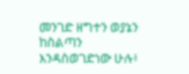መንገድ ዘግተን ወያኔን ከስልጣን እንዳስወገድነው ሁሉ፥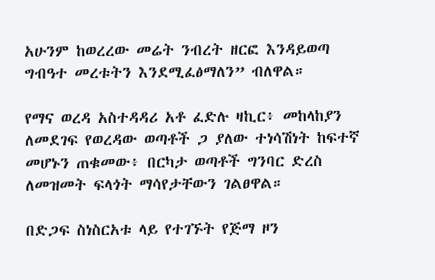አሁንም ከወረረው መሬት ንብረት ዘርፎ እንዳይወጣ ግብዓተ መረቱትን እንደሚፈፅማለን” ብለዋል።

የማና ወረዳ አስተዳዳሪ አቶ ፈድሉ ዛኪር፥ መከላከያን ለመደገፍ የወረዳው ወጣቶች ጋ ያለው ተነሳሽነት ከፍተኛ መሆኑን ጠቁመው፥ በርካታ ወጣቶች ግንባር ድረስ ለመዝመት ፍላጎት ማሳየታቸውን ገልፀዋል።

በድጋፍ ስነስርአቱ ላይ የተገኙት የጅማ ዞን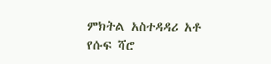ምክትል አስተዳዳሪ አቶ የሱፍ ሻሮ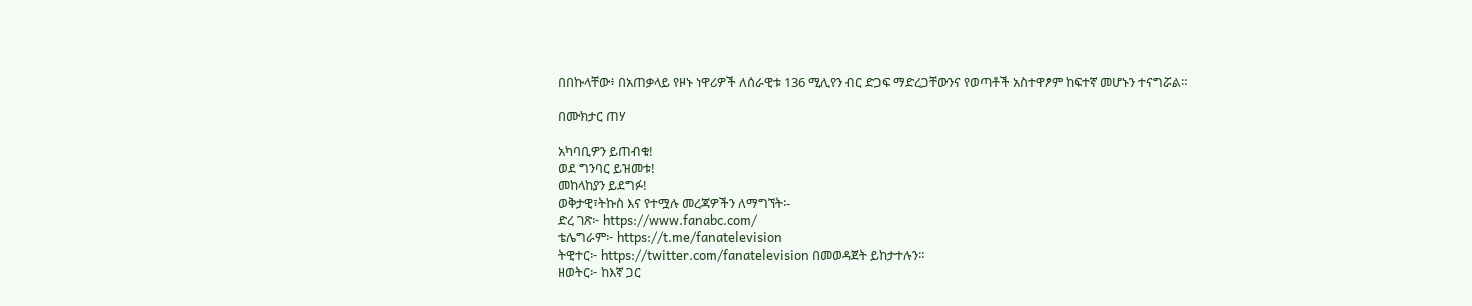በበኩላቸው፥ በአጠቃላይ የዞኑ ነዋሪዎች ለሰራዊቱ 136 ሚሊየን ብር ድጋፍ ማድረጋቸውንና የወጣቶች አስተዋፆም ከፍተኛ መሆኑን ተናግሯል።

በሙክታር ጠሃ

አካባቢዎን ይጠብቁ!
ወደ ግንባር ይዝመቱ!
መከላከያን ይደግፉ!
ወቅታዊ፣ትኩስ እና የተሟሉ መረጃዎችን ለማግኘት፡-
ድረ ገጽ፦ https://www.fanabc.com/
ቴሌግራም፦ https://t.me/fanatelevision
ትዊተር፦ https://twitter.com/fanatelevision በመወዳጀት ይከታተሉን፡፡
ዘወትር፦ ከእኛ ጋር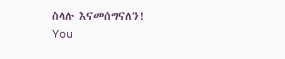ስላሉ እናመሰግናለን!
You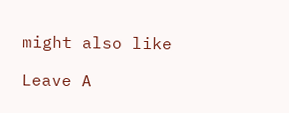might also like

Leave A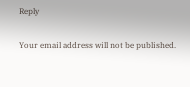Reply

Your email address will not be published.